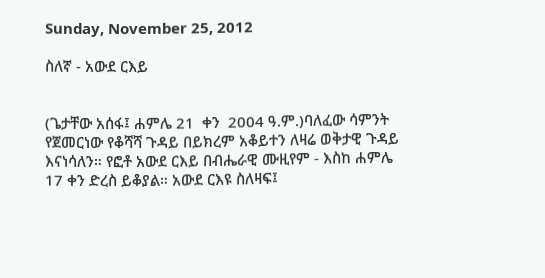Sunday, November 25, 2012

ስለኛ - አውደ ርእይ


(ጌታቸው አሰፋ፤ ሐምሌ 21  ቀን  2004 ዓ.ም.)ባለፈው ሳምንት የጀመርነው የቆሻሻ ጉዳይ በይክረም አቆይተን ለዛሬ ወቅታዊ ጉዳይ እናነሳለን። የፎቶ አውደ ርእይ በብሔራዊ ሙዚየም - እስከ ሐምሌ 17 ቀን ድረስ ይቆያል። አውደ ርእዩ ስለዛፍ፤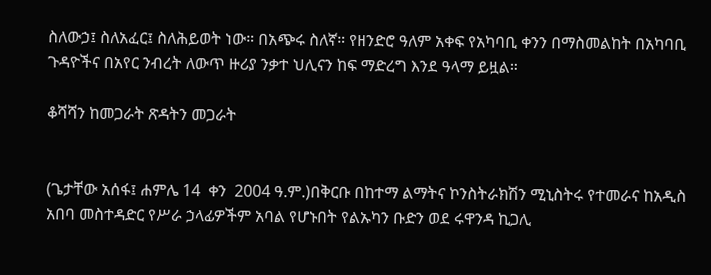ስለውኃ፤ ስለአፈር፤ ስለሕይወት ነው። በአጭሩ ስለኛ። የዘንድሮ ዓለም አቀፍ የአካባቢ ቀንን በማስመልከት በአካባቢ ጉዳዮችና በአየር ንብረት ለውጥ ዙሪያ ንቃተ ህሊናን ከፍ ማድረግ እንደ ዓላማ ይዟል።

ቆሻሻን ከመጋራት ጽዳትን መጋራት


(ጌታቸው አሰፋ፤ ሐምሌ 14  ቀን  2004 ዓ.ም.)በቅርቡ በከተማ ልማትና ኮንስትራክሽን ሚኒስትሩ የተመራና ከአዲስ አበባ መስተዳድር የሥራ ኃላፊዎችም አባል የሆኑበት የልኡካን ቡድን ወደ ሩዋንዳ ኪጋሊ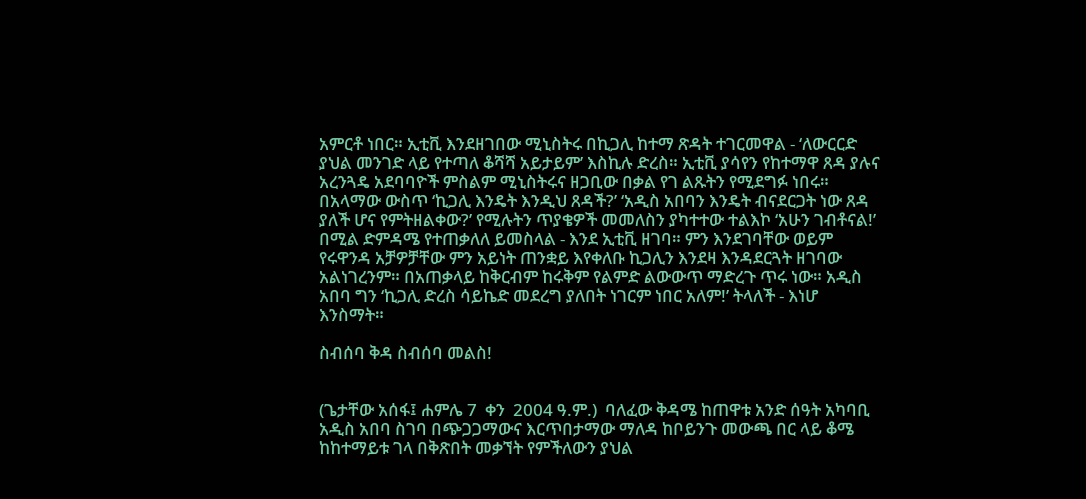አምርቶ ነበር። ኢቲቪ እንደዘገበው ሚኒስትሩ በኪጋሊ ከተማ ጽዳት ተገርመዋል - ‘ለውርርድ ያህል መንገድ ላይ የተጣለ ቆሻሻ አይታይም’ እስኪሉ ድረስ። ኢቲቪ ያሳየን የከተማዋ ጸዳ ያሉና አረንጓዴ አደባባዮች ምስልም ሚኒስትሩና ዘጋቢው በቃል የገ ልጹትን የሚደግፉ ነበሩ። በአላማው ውስጥ ‘ኪጋሊ እንዴት እንዲህ ጸዳች?’ ‘አዲስ አበባን እንዴት ብናደርጋት ነው ጸዳ ያለች ሆና የምትዘልቀው?’ የሚሉትን ጥያቄዎች መመለስን ያካተተው ተልእኮ ‘አሁን ገብቶናል!’  በሚል ድምዳሜ የተጠቃለለ ይመስላል - እንደ ኢቲቪ ዘገባ። ምን እንደገባቸው ወይም የሩዋንዳ አቻዎቻቸው ምን አይነት ጠንቋይ እየቀለቡ ኪጋሊን እንደዛ እንዳደርጓት ዘገባው አልነገረንም። በአጠቃላይ ከቅርብም ከሩቅም የልምድ ልውውጥ ማድረጉ ጥሩ ነው። አዲስ አበባ ግን ‘ኪጋሊ ድረስ ሳይኬድ መደረግ ያለበት ነገርም ነበር አለም!’ ትላለች - እነሆ እንስማት።

ስብሰባ ቅዳ ስብሰባ መልስ!


(ጌታቸው አሰፋ፤ ሐምሌ 7  ቀን  2004 ዓ.ም.)  ባለፈው ቅዳሜ ከጠዋቱ አንድ ሰዓት አካባቢ አዲስ አበባ ስገባ በጭጋጋማውና እርጥበታማው ማለዳ ከቦይንጉ መውጫ በር ላይ ቆሜ ከከተማይቱ ገላ በቅጽበት መቃኘት የምችለውን ያህል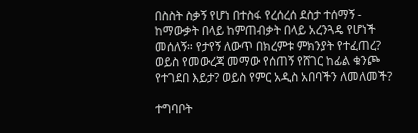በስስት ስቃኝ የሆነ በተስፋ የረሰረሰ ደስታ ተሰማኝ - ከማውቃት በላይ ከምጠብቃት በላይ አረንጓዴ የሆነች መሰለኝ። የታየኝ ለውጥ በክረምቱ ምክንያት የተፈጠረ? ወይስ የመውረጃ መማው የሰጠኝ የሸገር ከፊል ቁንጮ የተገደበ እይታ? ወይስ የምር አዲስ አበባችን ለመለመች?

ተግባቦት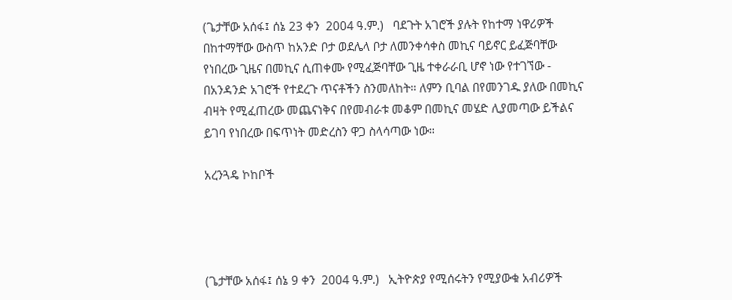(ጌታቸው አሰፋ፤ ሰኔ 23 ቀን  2004 ዓ.ም.)   ባደጉት አገሮች ያሉት የከተማ ነዋሪዎች በከተማቸው ውስጥ ከአንድ ቦታ ወደሌላ ቦታ ለመንቀሳቀስ መኪና ባይኖር ይፈጅባቸው የነበረው ጊዜና በመኪና ሲጠቀሙ የሚፈጅባቸው ጊዜ ተቀራራቢ ሆኖ ነው የተገኘው - በአንዳንድ አገሮች የተደረጉ ጥናቶችን ስንመለከት። ለምን ቢባል በየመንገዱ ያለው በመኪና ብዛት የሚፈጠረው መጨናነቅና በየመብራቱ መቆም በመኪና መሄድ ሊያመጣው ይችልና ይገባ የነበረው በፍጥነት መድረስን ዋጋ ስላሳጣው ነው።

አረንጓዴ ኮከቦች




(ጌታቸው አሰፋ፤ ሰኔ 9 ቀን  2004 ዓ.ም.)   ኢትዮጵያ የሚሰሩትን የሚያውቁ አብሪዎች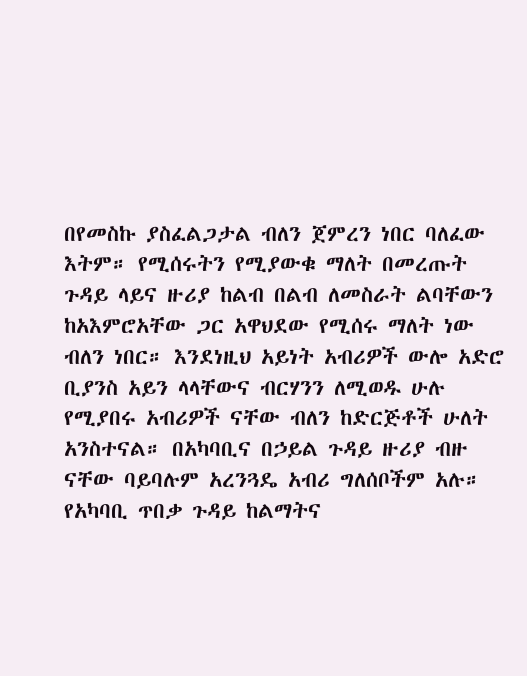በየመስኩ ያስፈልጋታል ብለን ጀምረን ነበር ባለፈው እትም። የሚሰሩትን የሚያውቁ ማለት በመረጡት ጉዳይ ላይና ዙሪያ ከልብ በልብ ለመስራት ልባቸውን ከአእምሮአቸው ጋር አዋህደው የሚሰሩ ማለት ነው ብለን ነበር። እንደነዚህ አይነት አብሪዎች ውሎ አድሮ ቢያንስ አይን ላላቸውና ብርሃንን ለሚወዱ ሁሉ የሚያበሩ አብሪዎች ናቸው ብለን ከድርጅቶች ሁለት አንስተናል። በአካባቢና በኃይል ጉዳይ ዙሪያ ብዙ ናቸው ባይባሉም አረንጓዴ አብሪ ግለሰቦችም አሉ። የአካባቢ ጥበቃ ጉዳይ ከልማትና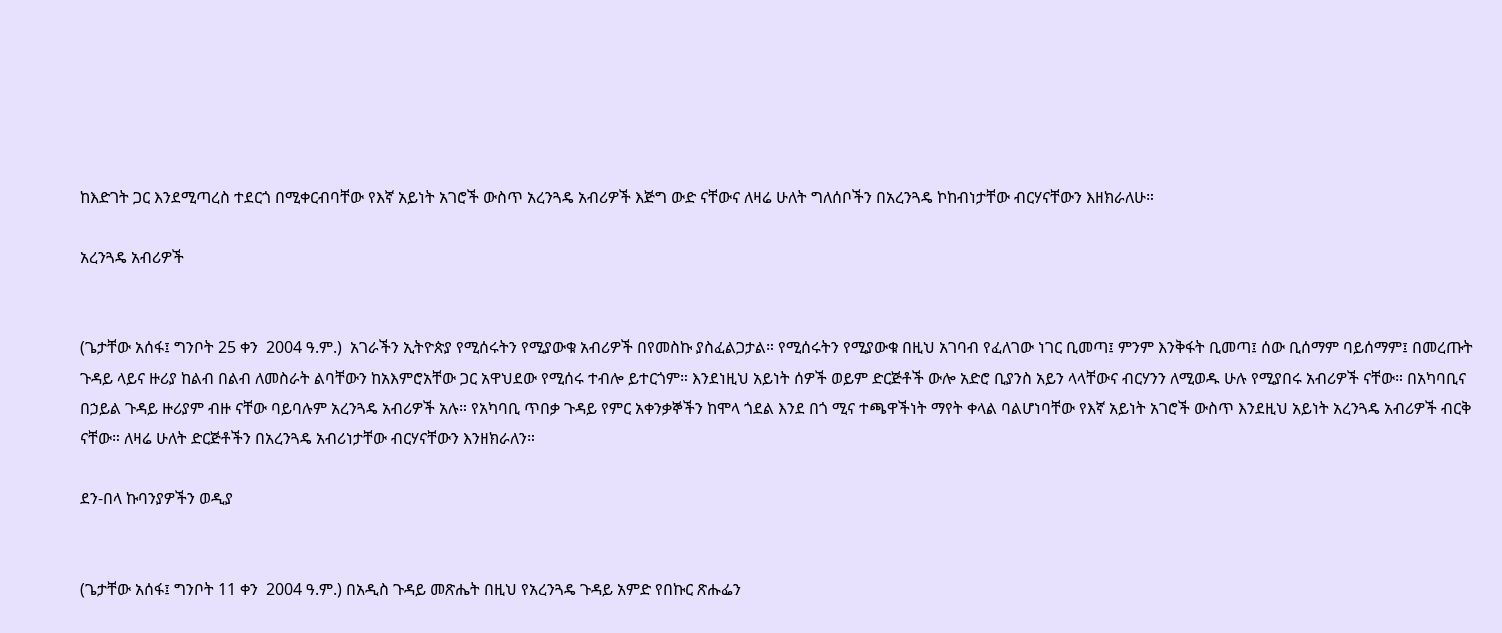ከእድገት ጋር እንደሚጣረስ ተደርጎ በሚቀርብባቸው የእኛ አይነት አገሮች ውስጥ አረንጓዴ አብሪዎች እጅግ ውድ ናቸውና ለዛሬ ሁለት ግለሰቦችን በአረንጓዴ ኮከብነታቸው ብርሃናቸውን እዘክራለሁ።

አረንጓዴ አብሪዎች


(ጌታቸው አሰፋ፤ ግንቦት 25 ቀን  2004 ዓ.ም.)  አገራችን ኢትዮጵያ የሚሰሩትን የሚያውቁ አብሪዎች በየመስኩ ያስፈልጋታል። የሚሰሩትን የሚያውቁ በዚህ አገባብ የፈለገው ነገር ቢመጣ፤ ምንም እንቅፋት ቢመጣ፤ ሰው ቢሰማም ባይሰማም፤ በመረጡት ጉዳይ ላይና ዙሪያ ከልብ በልብ ለመስራት ልባቸውን ከአእምሮአቸው ጋር አዋህደው የሚሰሩ ተብሎ ይተርጎም። እንደነዚህ አይነት ሰዎች ወይም ድርጅቶች ውሎ አድሮ ቢያንስ አይን ላላቸውና ብርሃንን ለሚወዱ ሁሉ የሚያበሩ አብሪዎች ናቸው። በአካባቢና በኃይል ጉዳይ ዙሪያም ብዙ ናቸው ባይባሉም አረንጓዴ አብሪዎች አሉ። የአካባቢ ጥበቃ ጉዳይ የምር አቀንቃኞችን ከሞላ ጎደል እንደ በጎ ሚና ተጫዋችነት ማየት ቀላል ባልሆነባቸው የእኛ አይነት አገሮች ውስጥ እንደዚህ አይነት አረንጓዴ አብሪዎች ብርቅ ናቸው። ለዛሬ ሁለት ድርጅቶችን በአረንጓዴ አብሪነታቸው ብርሃናቸውን እንዘክራለን።

ደን-በላ ኩባንያዎችን ወዲያ


(ጌታቸው አሰፋ፤ ግንቦት 11 ቀን  2004 ዓ.ም.) በአዲስ ጉዳይ መጽሔት በዚህ የአረንጓዴ ጉዳይ አምድ የበኩር ጽሑፌን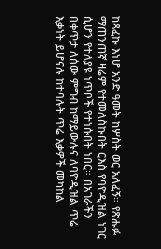ከጻፈኩ እነሆ አንድ ዓመት ከሦስት ወር አለፈኝ። የጽሑፉ ማጠንጠኛ ዛሬም የተመለስኩበት ርእስ የባዮዲዝል ነገር ሲሆን የተለያዩ ነጥቦች የተነሱበት ነበር። በአገራችን በቀጥታ ለሰው ምግብ ከማይውሉና ለባዮዲዝል ጥሬ እቃነት ይሆናሉ ከተባሉት ጥሬ እቃዎች መካከል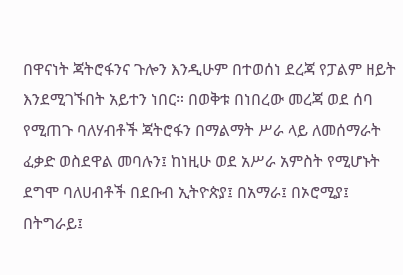በዋናነት ጃትሮፋንና ጉሎን እንዲሁም በተወሰነ ደረጃ የፓልም ዘይት እንደሚገኙበት አይተን ነበር። በወቅቱ በነበረው መረጃ ወደ ሰባ የሚጠጉ ባለሃብቶች ጃትሮፋን በማልማት ሥራ ላይ ለመሰማራት ፈቃድ ወስደዋል መባሉን፤ ከነዚሁ ወደ አሥራ አምስት የሚሆኑት ደግሞ ባለሀብቶች በደቡብ ኢትዮጵያ፤ በአማራ፤ በኦሮሚያ፤ በትግራይ፤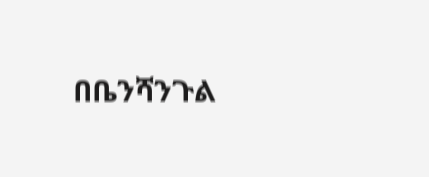በቤንሻንጉል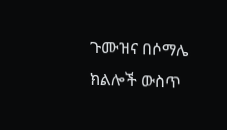ጉሙዝና በሶማሌ ክልሎች ውስጥ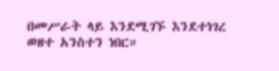በመሥራት ላይ እንደሚገኙ እንደተነገረ ወዘተ አንስተን ነበር።